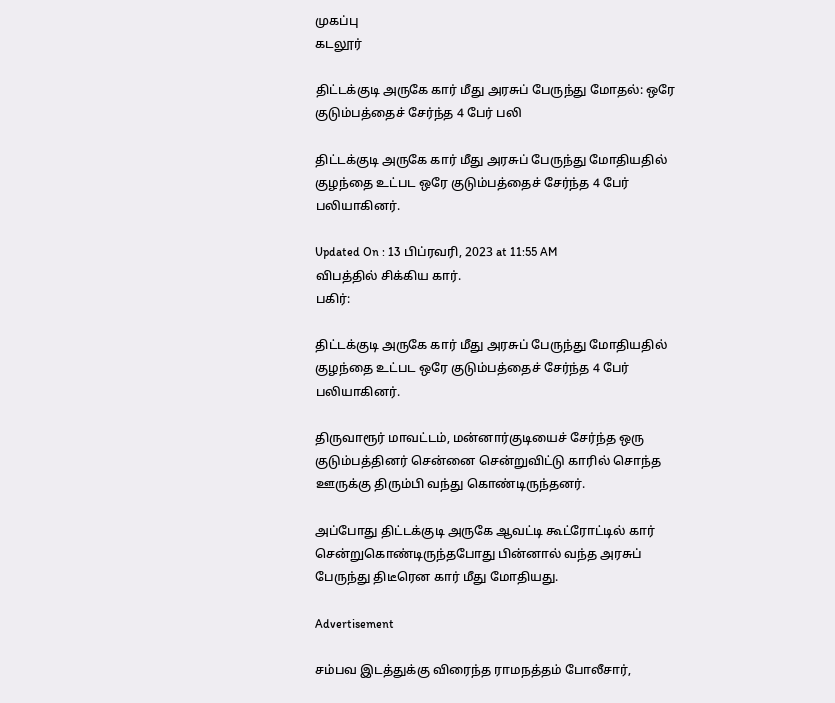முகப்பு
கடலூர்

திட்டக்குடி அருகே கார் மீது அரசுப் பேருந்து மோதல்: ஒரே குடும்பத்தைச் சேர்ந்த 4 பேர் பலி

திட்டக்குடி அருகே கார் மீது அரசுப் பேருந்து மோதியதில் குழந்தை உட்பட ஒரே குடும்பத்தைச் சேர்ந்த 4 பேர் பலியாகினர்.

Updated On : 13 பிப்ரவரி, 2023 at 11:55 AM
விபத்தில் சிக்கிய கார்.
பகிர்:

திட்டக்குடி அருகே கார் மீது அரசுப் பேருந்து மோதியதில் குழந்தை உட்பட ஒரே குடும்பத்தைச் சேர்ந்த 4 பேர் பலியாகினர்.

திருவாரூர் மாவட்டம், மன்னார்குடியைச் சேர்ந்த ஒரு குடும்பத்தினர் சென்னை சென்றுவிட்டு காரில் சொந்த ஊருக்கு திரும்பி வந்து கொண்டிருந்தனர்.

அப்போது திட்டக்குடி அருகே ஆவட்டி கூட்ரோட்டில் கார் சென்றுகொண்டிருந்தபோது பின்னால் வந்த அரசுப் பேருந்து திடீரென கார் மீது மோதியது.

Advertisement

சம்பவ இடத்துக்கு விரைந்த ராமநத்தம் போலீசார்,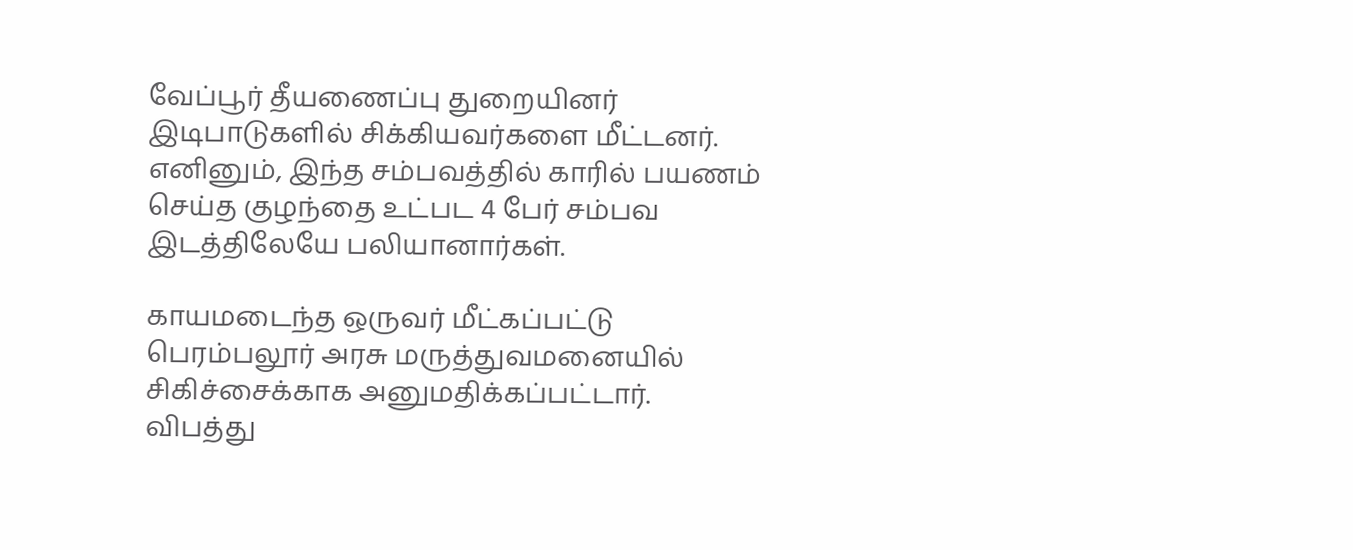வேப்பூர் தீயணைப்பு துறையினர் இடிபாடுகளில் சிக்கியவர்களை மீட்டனர். எனினும், இந்த சம்பவத்தில் காரில் பயணம் செய்த குழந்தை உட்பட 4 பேர் சம்பவ இடத்திலேயே பலியானார்கள்.

காயமடைந்த ஒருவர் மீட்கப்பட்டு பெரம்பலூர் அரசு மருத்துவமனையில் சிகிச்சைக்காக அனுமதிக்கப்பட்டார். விபத்து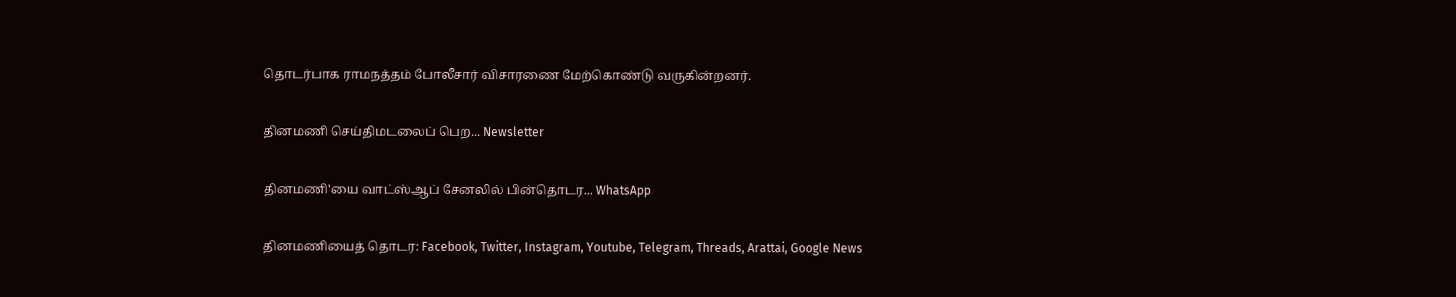தொடர்பாக ராமநத்தம் போலீசார் விசாரணை மேற்கொண்டு வருகின்றனர்.

தினமணி செய்திமடலைப் பெற... Newsletter

தினமணி'யை வாட்ஸ்ஆப் சேனலில் பின்தொடர... WhatsApp

தினமணியைத் தொடர: Facebook, Twitter, Instagram, Youtube, Telegram, Threads, Arattai, Google News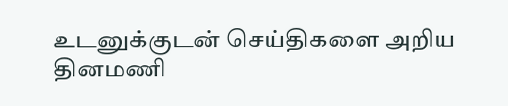உடனுக்குடன் செய்திகளை அறிய தினமணி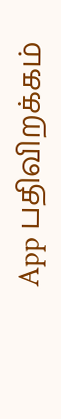App பதிவிறக்கம்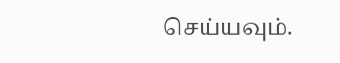செய்யவும்.